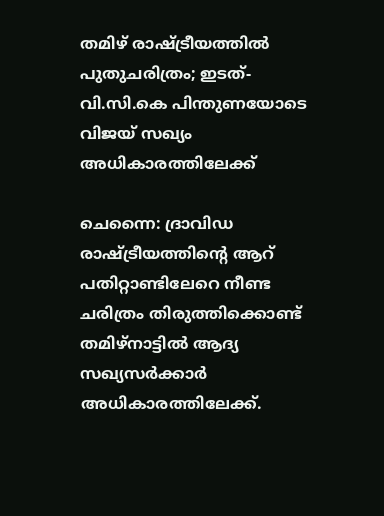തമിഴ് രാഷ്ട്രീയത്തിൽ പുതുചരിത്രം; ഇടത്-വി.സി.കെ പിന്തുണയോടെ വിജയ് സഖ്യം അധികാരത്തിലേക്ക്

ചെന്നൈ: ദ്രാവിഡ രാഷ്ട്രീയത്തിന്റെ ആറ് പതിറ്റാണ്ടിലേറെ നീണ്ട ചരിത്രം തിരുത്തിക്കൊണ്ട് തമിഴ്‌നാട്ടിൽ ആദ്യ സഖ്യസർക്കാർ അധികാരത്തിലേക്ക്.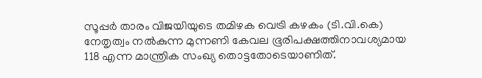സൂപ്പർ താരം വിജയിയുടെ തമിഴക വെട്രി കഴകം (ടി.വി.കെ) നേതൃത്വം നൽകുന്ന മുന്നണി കേവല ഭൂരിപക്ഷത്തിനാവശ്യമായ 118 എന്ന മാന്ത്രിക സംഖ്യ തൊട്ടതോടെയാണിത്.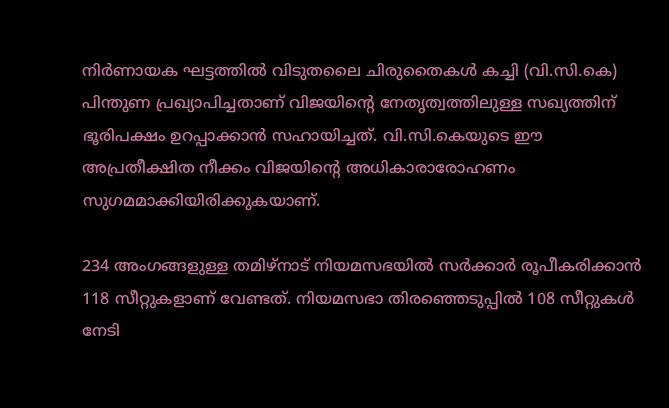നിർണായക ഘട്ടത്തിൽ വിടുതലൈ ചിരുതൈകൾ കച്ചി (വി.സി.കെ) പിന്തുണ പ്രഖ്യാപിച്ചതാണ് വിജയിന്റെ നേതൃത്വത്തിലുള്ള സഖ്യത്തിന് ഭൂരിപക്ഷം ഉറപ്പാക്കാൻ സഹായിച്ചത്. വി.സി.കെയുടെ ഈ അപ്രതീക്ഷിത നീക്കം വിജയിന്റെ അധികാരാരോഹണം സുഗമമാക്കിയിരിക്കുകയാണ്.

234 അംഗങ്ങളുള്ള തമിഴ്‌നാട് നിയമസഭയിൽ സർക്കാർ രൂപീകരിക്കാൻ 118 സീറ്റുകളാണ് വേണ്ടത്. നിയമസഭാ തിരഞ്ഞെടുപ്പിൽ 108 സീറ്റുകൾ നേടി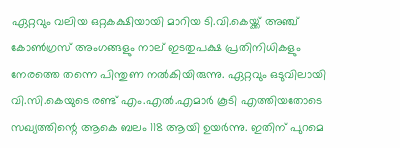ഏറ്റവും വലിയ ഒറ്റകക്ഷിയായി മാറിയ ടി.വി.കെയ്ക്ക് അഞ്ച് കോൺഗ്രസ് അംഗങ്ങളും നാല് ഇടതുപക്ഷ പ്രതിനിധികളും നേരത്തെ തന്നെ പിന്തുണ നൽകിയിരുന്നു. ഏറ്റവും ഒടുവിലായി വി.സി.കെയുടെ രണ്ട് എം.എൽ.എമാർ കൂടി എത്തിയതോടെ സഖ്യത്തിന്റെ ആകെ ബലം 118 ആയി ഉയർന്നു. ഇതിന് പുറമെ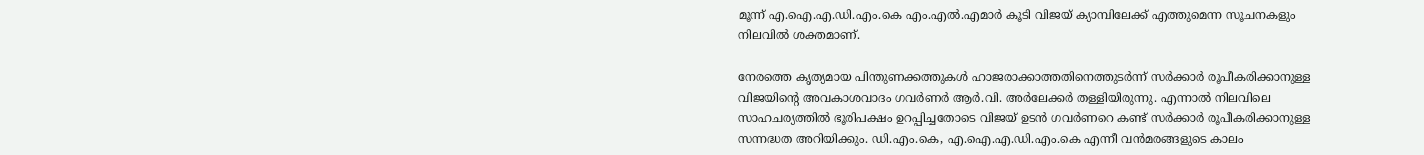മൂന്ന് എ.ഐ.എ.ഡി.എം.കെ എം.എൽ.എമാർ കൂടി വിജയ് ക്യാമ്പിലേക്ക് എത്തുമെന്ന സൂചനകളും നിലവിൽ ശക്തമാണ്.

നേരത്തെ കൃത്യമായ പിന്തുണക്കത്തുകൾ ഹാജരാക്കാത്തതിനെത്തുടർന്ന് സർക്കാർ രൂപീകരിക്കാനുള്ള വിജയിന്റെ അവകാശവാദം ഗവർണർ ആർ.വി. അർലേക്കർ തള്ളിയിരുന്നു. എന്നാൽ നിലവിലെ സാഹചര്യത്തിൽ ഭൂരിപക്ഷം ഉറപ്പിച്ചതോടെ വിജയ് ഉടൻ ഗവർണറെ കണ്ട് സർക്കാർ രൂപീകരിക്കാനുള്ള സന്നദ്ധത അറിയിക്കും. ഡി.എം.കെ, എ.ഐ.എ.ഡി.എം.കെ എന്നീ വൻമരങ്ങളുടെ കാലം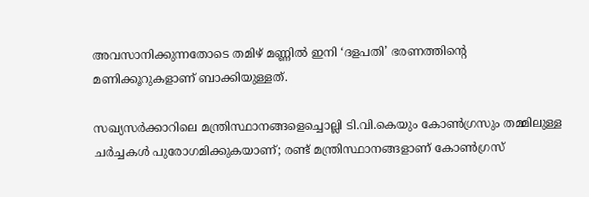അവസാനിക്കുന്നതോടെ തമിഴ് മണ്ണിൽ ഇനി ‘ദളപതി’ ഭരണത്തിന്റെ മണിക്കൂറുകളാണ് ബാക്കിയുള്ളത്.

സഖ്യസർക്കാറിലെ മന്ത്രിസ്ഥാനങ്ങളെച്ചൊല്ലി ടി.വി.കെയും കോൺഗ്രസും തമ്മിലുള്ള ചർച്ചകൾ പുരോഗമിക്കുകയാണ്; രണ്ട് മന്ത്രിസ്ഥാനങ്ങളാണ് കോൺഗ്രസ്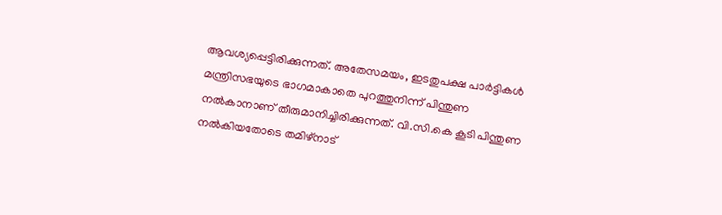ആവശ്യപ്പെട്ടിരിക്കുന്നത്. അതേസമയം, ഇടതുപക്ഷ പാർട്ടികൾ മന്ത്രിസഭയുടെ ഭാഗമാകാതെ പുറത്തുനിന്ന് പിന്തുണ നൽകാനാണ് തീരുമാനിച്ചിരിക്കുന്നത്. വി.സി.കെ കൂടി പിന്തുണ നൽകിയതോടെ തമിഴ്‌നാട്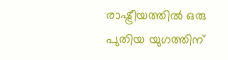രാഷ്ട്രീയത്തിൽ ഒരു പുതിയ യുഗത്തിന്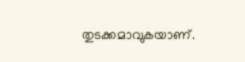തുടക്കമാവുകയാണ്.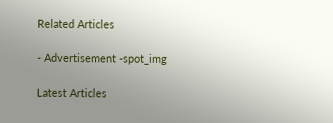Related Articles

- Advertisement -spot_img

Latest Articles